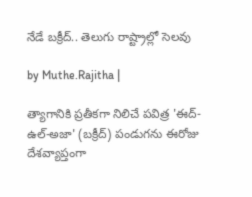నేడే బక్రీద్.. తెలుగు రాష్ట్రాల్లో సెలవు

by Muthe.Rajitha |

త్యాగానికి ప్రతీకగా నిలిచే పవిత్ర 'ఈద్-ఉల్-అజా' (బక్రీద్) పండుగను ఈరోజు దేశవ్యాప్తంగా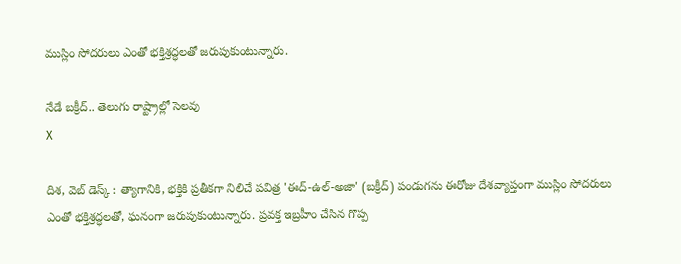ముస్లిం సోదరులు ఎంతో భక్తిశ్రద్ధలతో జరుపుకుంటున్నారు.

నేడే బక్రీద్.. తెలుగు రాష్ట్రాల్లో సెలవు
X

దిశ, వెబ్ డెస్క్ : త్యాగానికి, భక్తికి ప్రతీకగా నిలిచే పవిత్ర 'ఈద్-ఉల్-అజా' (బక్రీద్) పండుగను ఈరోజు దేశవ్యాప్తంగా ముస్లిం సోదరులు ఎంతో భక్తిశ్రద్ధలతో, ఘనంగా జరుపుకుంటున్నారు. ప్రవక్త ఇబ్రహీం చేసిన గొప్ప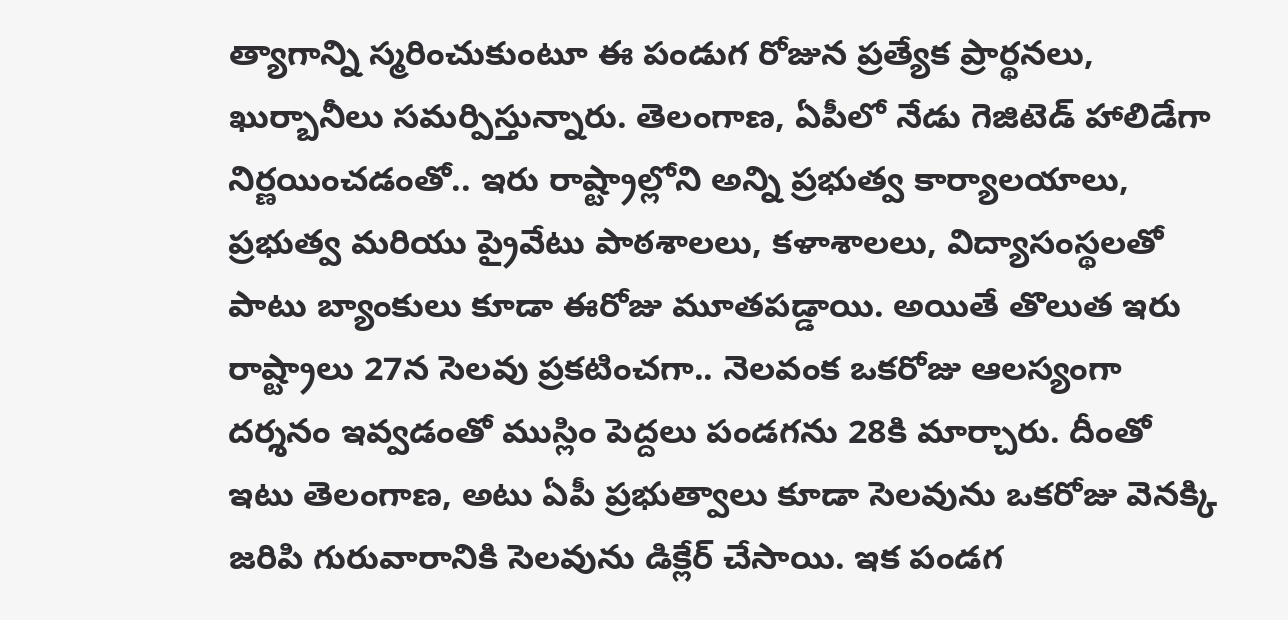త్యాగాన్ని స్మరించుకుంటూ ఈ పండుగ రోజున ప్రత్యేక ప్రార్థనలు, ఖుర్బానీలు సమర్పిస్తున్నారు. తెలంగాణ, ఏపీలో నేడు గెజిటెడ్ హాలిడేగా నిర్ణయించడంతో.. ఇరు రాష్ట్రాల్లోని అన్ని ప్రభుత్వ కార్యాలయాలు, ప్రభుత్వ మరియు ప్రైవేటు పాఠశాలలు, కళాశాలలు, విద్యాసంస్థలతో పాటు బ్యాంకులు కూడా ఈరోజు మూతపడ్డాయి. అయితే తొలుత ఇరు రాష్ట్రాలు 27న సెలవు ప్రకటించగా.. నెలవంక ఒకరోజు ఆలస్యంగా దర్శనం ఇవ్వడంతో ముస్లిం పెద్దలు పండగను 28కి మార్చారు. దీంతో ఇటు తెలంగాణ, అటు ఏపీ ప్రభుత్వాలు కూడా సెలవును ఒకరోజు వెనక్కి జరిపి గురువారానికి సెలవును డిక్లేర్ చేసాయి. ఇక పండగ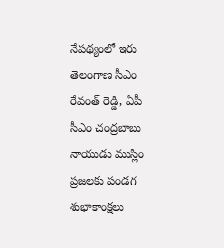నేపథ్యంలో ఇరు తెలంగాణ సీఎం రేవంత్ రెడ్డి, ఏపీ సీఎం చంద్రబాబు నాయుడు ముస్లిం ప్రజలకు పండగ శుభాకాంక్షలు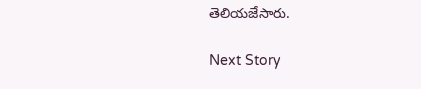తెలియజేసారు.

Next Story